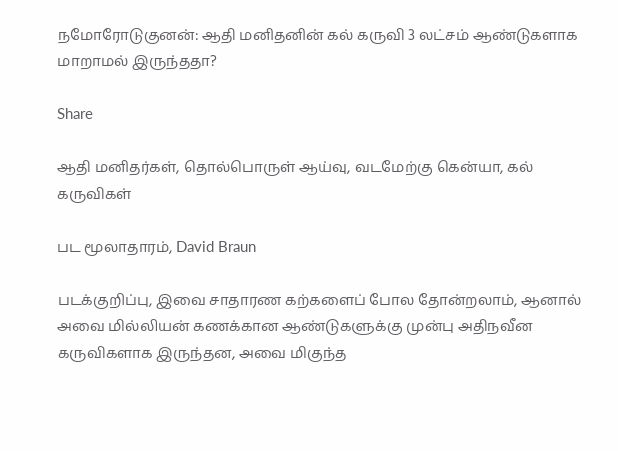நமோரோடுகுனன்: ஆதி மனிதனின் கல் கருவி 3 லட்சம் ஆண்டுகளாக மாறாமல் இருந்ததா?

Share

ஆதி மனிதர்கள், தொல்பொருள் ஆய்வு, வடமேற்கு கென்யா, கல் கருவிகள்

பட மூலாதாரம், David Braun

படக்குறிப்பு, இவை சாதாரண கற்களைப் போல தோன்றலாம், ஆனால் அவை மில்லியன் கணக்கான ஆண்டுகளுக்கு முன்பு அதிநவீன கருவிகளாக இருந்தன, அவை மிகுந்த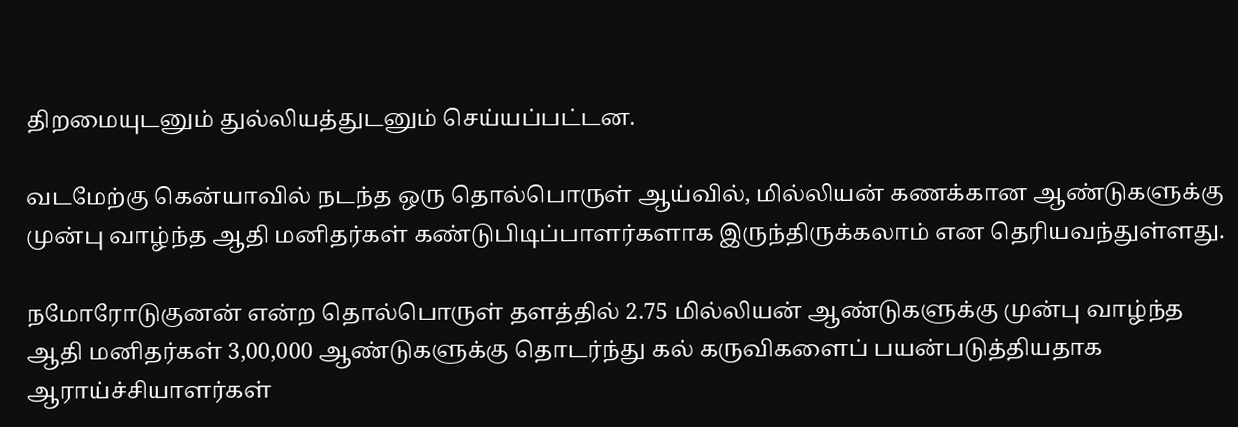திறமையுடனும் துல்லியத்துடனும் செய்யப்பட்டன.

வடமேற்கு கென்யாவில் நடந்த ஒரு தொல்பொருள் ஆய்வில், மில்லியன் கணக்கான ஆண்டுகளுக்கு முன்பு வாழ்ந்த ஆதி மனிதர்கள் கண்டுபிடிப்பாளர்களாக இருந்திருக்கலாம் என தெரியவந்துள்ளது.

நமோரோடுகுனன் என்ற தொல்பொருள் தளத்தில் 2.75 மில்லியன் ஆண்டுகளுக்கு முன்பு வாழ்ந்த ஆதி மனிதர்கள் 3,00,000 ஆண்டுகளுக்கு தொடர்ந்து கல் கருவிகளைப் பயன்படுத்தியதாக ஆராய்ச்சியாளர்கள்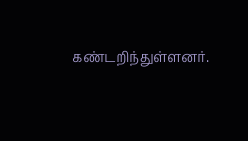கண்டறிந்துள்ளனர்.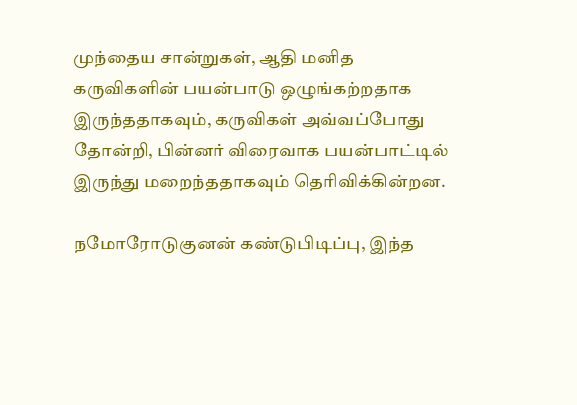முந்தைய சான்றுகள், ஆதி மனித கருவிகளின் பயன்பாடு ஒழுங்கற்றதாக இருந்ததாகவும், கருவிகள் அவ்வப்போது தோன்றி, பின்னர் விரைவாக பயன்பாட்டில் இருந்து மறைந்ததாகவும் தெரிவிக்கின்றன.

நமோரோடுகுனன் கண்டுபிடிப்பு, இந்த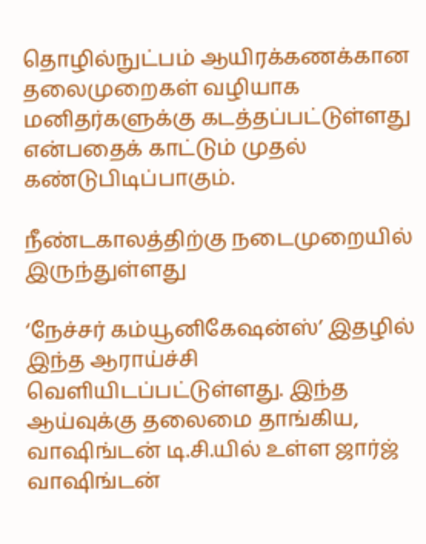தொழில்நுட்பம் ஆயிரக்கணக்கான தலைமுறைகள் வழியாக மனிதர்களுக்கு கடத்தப்பட்டுள்ளது என்பதைக் காட்டும் முதல் கண்டுபிடிப்பாகும்.

நீண்டகாலத்திற்கு நடைமுறையில் இருந்துள்ளது

‘நேச்சர் கம்யூனிகேஷன்ஸ்’ இதழில் இந்த ஆராய்ச்சி வெளியிடப்பட்டுள்ளது. இந்த ஆய்வுக்கு தலைமை தாங்கிய, வாஷிங்டன் டி.சி.யில் உள்ள ஜார்ஜ் வாஷிங்டன்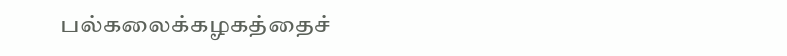பல்கலைக்கழகத்தைச்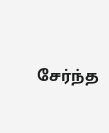சேர்ந்த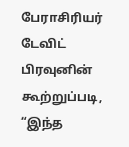பேராசிரியர் டேவிட் பிரவுனின் கூற்றுப்படி, “இந்த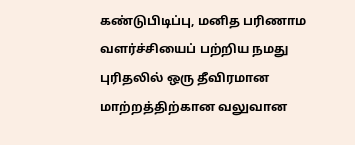கண்டுபிடிப்பு, மனித பரிணாம வளர்ச்சியைப் பற்றிய நமது புரிதலில் ஒரு தீவிரமான மாற்றத்திற்கான வலுவான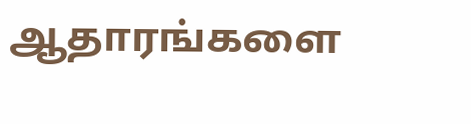ஆதாரங்களை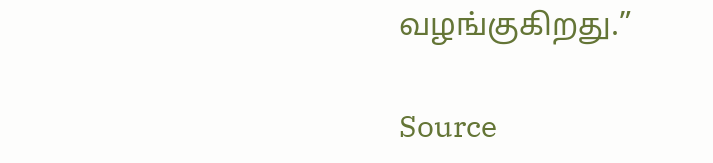வழங்குகிறது.”

Source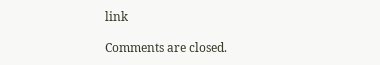link

Comments are closed.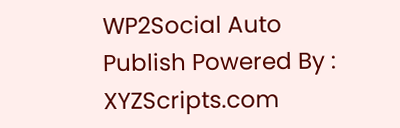WP2Social Auto Publish Powered By : XYZScripts.com